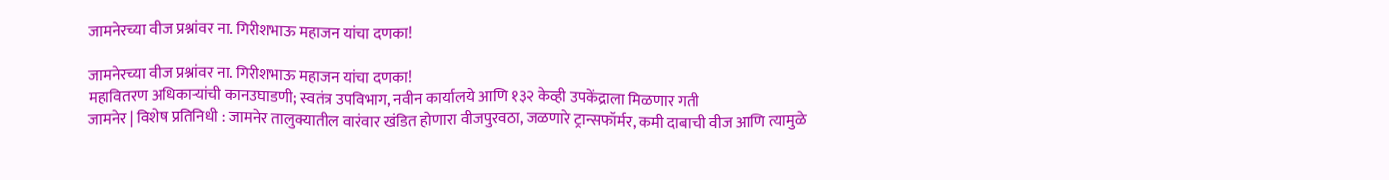जामनेरच्या वीज प्रश्नांवर ना. गिरीशभाऊ महाजन यांचा दणका!

जामनेरच्या वीज प्रश्नांवर ना. गिरीशभाऊ महाजन यांचा दणका!
महावितरण अधिकाऱ्यांची कानउघाडणी; स्वतंत्र उपविभाग, नवीन कार्यालये आणि १३२ केव्ही उपकेंद्राला मिळणार गती
जामनेर | विशेष प्रतिनिधी : जामनेर तालुक्यातील वारंवार खंडित होणारा वीजपुरवठा, जळणारे ट्रान्सफॉर्मर, कमी दाबाची वीज आणि त्यामुळे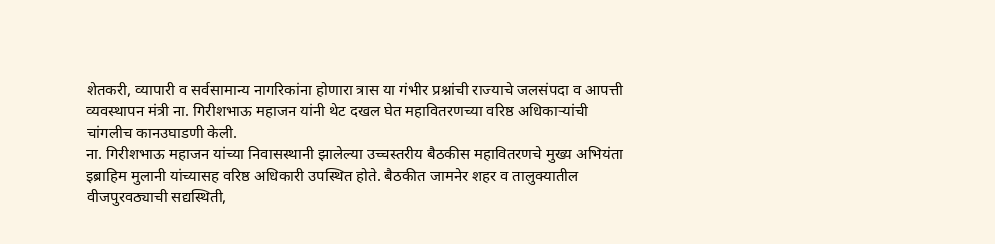शेतकरी, व्यापारी व सर्वसामान्य नागरिकांना होणारा त्रास या गंभीर प्रश्नांची राज्याचे जलसंपदा व आपत्ती व्यवस्थापन मंत्री ना. गिरीशभाऊ महाजन यांनी थेट दखल घेत महावितरणच्या वरिष्ठ अधिकाऱ्यांची चांगलीच कानउघाडणी केली.
ना. गिरीशभाऊ महाजन यांच्या निवासस्थानी झालेल्या उच्चस्तरीय बैठकीस महावितरणचे मुख्य अभियंता इब्राहिम मुलानी यांच्यासह वरिष्ठ अधिकारी उपस्थित होते. बैठकीत जामनेर शहर व तालुक्यातील वीजपुरवठ्याची सद्यस्थिती,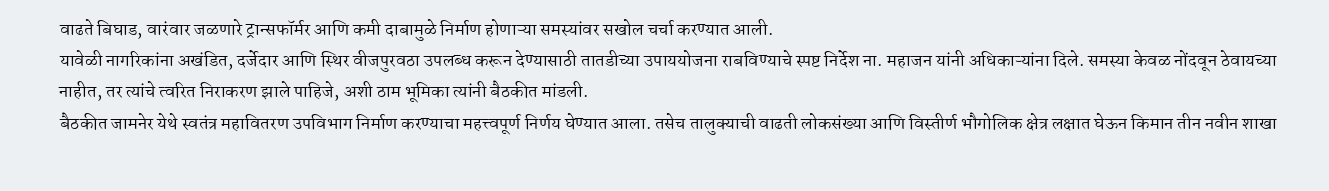वाढते बिघाड, वारंवार जळणारे ट्रान्सफॉर्मर आणि कमी दाबामुळे निर्माण होणाऱ्या समस्यांवर सखोल चर्चा करण्यात आली.
यावेळी नागरिकांना अखंडित, दर्जेदार आणि स्थिर वीजपुरवठा उपलब्ध करून देण्यासाठी तातडीच्या उपाययोजना राबविण्याचे स्पष्ट निर्देश ना. महाजन यांनी अधिकाऱ्यांना दिले. समस्या केवळ नोंदवून ठेवायच्या नाहीत, तर त्यांचे त्वरित निराकरण झाले पाहिजे, अशी ठाम भूमिका त्यांनी बैठकीत मांडली.
बैठकीत जामनेर येथे स्वतंत्र महावितरण उपविभाग निर्माण करण्याचा महत्त्वपूर्ण निर्णय घेण्यात आला. तसेच तालुक्याची वाढती लोकसंख्या आणि विस्तीर्ण भौगोलिक क्षेत्र लक्षात घेऊन किमान तीन नवीन शाखा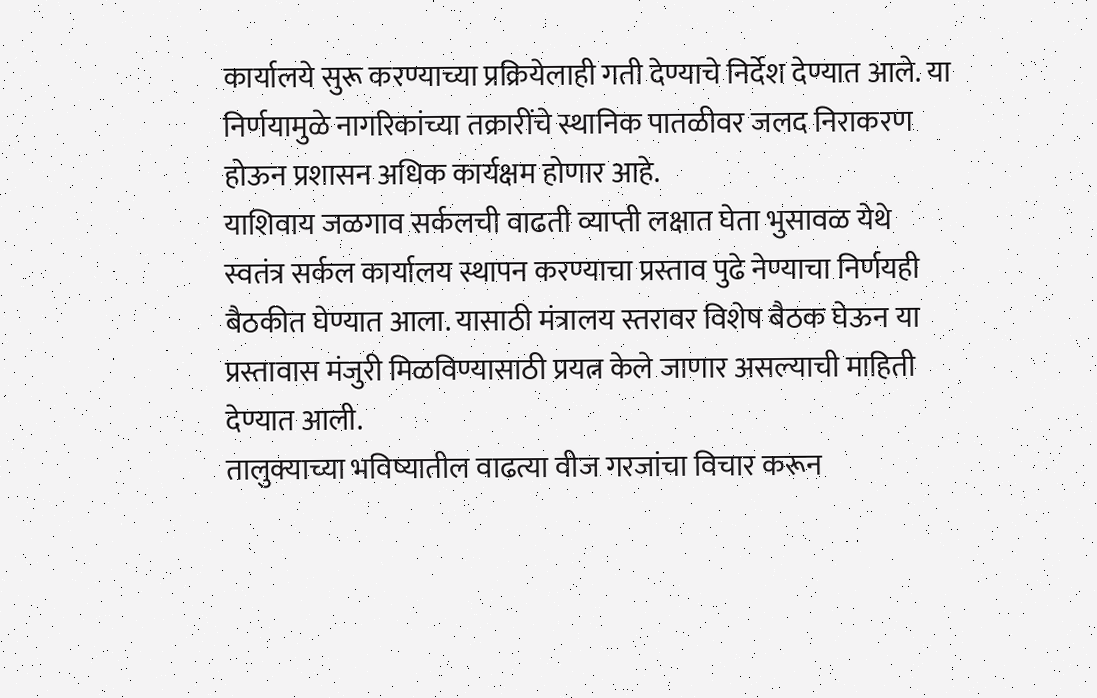कार्यालये सुरू करण्याच्या प्रक्रियेलाही गती देण्याचे निर्देश देण्यात आले. या निर्णयामुळे नागरिकांच्या तक्रारींचे स्थानिक पातळीवर जलद निराकरण होऊन प्रशासन अधिक कार्यक्षम होणार आहे.
याशिवाय जळगाव सर्कलची वाढती व्याप्ती लक्षात घेता भुसावळ येथे स्वतंत्र सर्कल कार्यालय स्थापन करण्याचा प्रस्ताव पुढे नेण्याचा निर्णयही बैठकीत घेण्यात आला. यासाठी मंत्रालय स्तरावर विशेष बैठक घेऊन या प्रस्तावास मंजुरी मिळविण्यासाठी प्रयत्न केले जाणार असल्याची माहिती देण्यात आली.
तालुक्याच्या भविष्यातील वाढत्या वीज गरजांचा विचार करून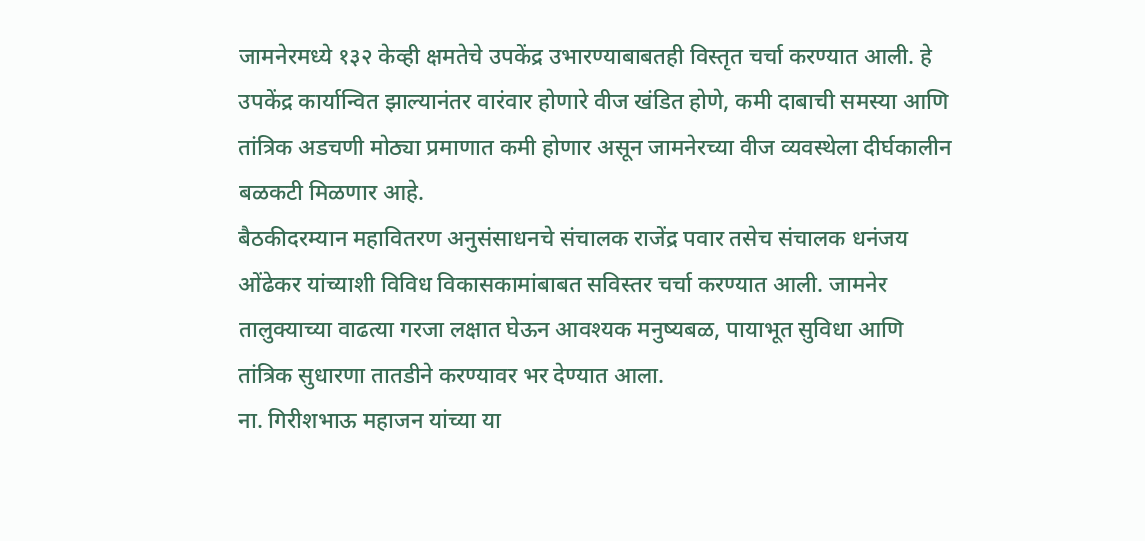जामनेरमध्ये १३२ केव्ही क्षमतेचे उपकेंद्र उभारण्याबाबतही विस्तृत चर्चा करण्यात आली. हे उपकेंद्र कार्यान्वित झाल्यानंतर वारंवार होणारे वीज खंडित होणे, कमी दाबाची समस्या आणि तांत्रिक अडचणी मोठ्या प्रमाणात कमी होणार असून जामनेरच्या वीज व्यवस्थेला दीर्घकालीन बळकटी मिळणार आहे.
बैठकीदरम्यान महावितरण अनुसंसाधनचे संचालक राजेंद्र पवार तसेच संचालक धनंजय ओंढेकर यांच्याशी विविध विकासकामांबाबत सविस्तर चर्चा करण्यात आली. जामनेर तालुक्याच्या वाढत्या गरजा लक्षात घेऊन आवश्यक मनुष्यबळ, पायाभूत सुविधा आणि तांत्रिक सुधारणा तातडीने करण्यावर भर देण्यात आला.
ना. गिरीशभाऊ महाजन यांच्या या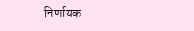निर्णायक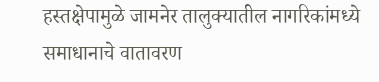हस्तक्षेपामुळे जामनेर तालुक्यातील नागरिकांमध्ये समाधानाचे वातावरण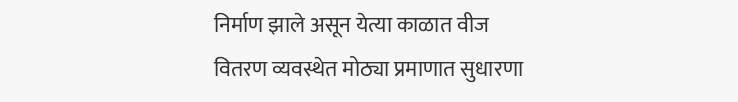निर्माण झाले असून येत्या काळात वीज वितरण व्यवस्थेत मोठ्या प्रमाणात सुधारणा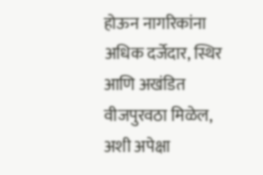होऊन नागरिकांना अधिक दर्जेदार, स्थिर आणि अखंडित वीजपुरवठा मिळेल, अशी अपेक्षा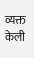व्यक्त केली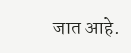जात आहे.